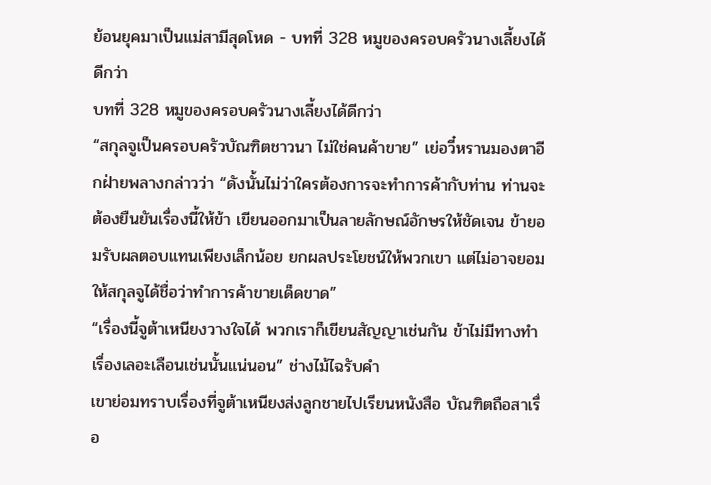ย้อนยุคมาเป็นแม่สามีสุดโหด - บทที่ 328 หมูของครอบครัวนางเลี้ยงได้ดีกว่า
บทที่ 328 หมูของครอบครัวนางเลี้ยงได้ดีกว่า
“สกุลจูเป็นครอบครัวบัณฑิตชาวนา ไม่ใช่คนค้าขาย” เย่อวี๋หรานมองตาอีกฝ่ายพลางกล่าวว่า “ดังนั้นไม่ว่าใครต้องการจะทำการค้ากับท่าน ท่านจะต้องยืนยันเรื่องนี้ให้ข้า เขียนออกมาเป็นลายลักษณ์อักษรให้ชัดเจน ข้ายอมรับผลตอบแทนเพียงเล็กน้อย ยกผลประโยชน์ให้พวกเขา แต่ไม่อาจยอมให้สกุลจูได้ชื่อว่าทำการค้าขายเด็ดขาด”
“เรื่องนี้จูต้าเหนียงวางใจได้ พวกเราก็เขียนสัญญาเช่นกัน ข้าไม่มีทางทำเรื่องเลอะเลือนเช่นนั้นแน่นอน” ช่างไม้ไฉรับคำ
เขาย่อมทราบเรื่องที่จูต้าเหนียงส่งลูกชายไปเรียนหนังสือ บัณฑิตถือสาเรื่อ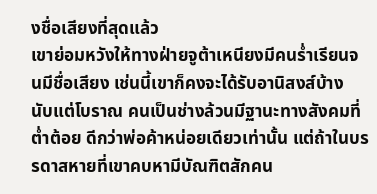งชื่อเสียงที่สุดแล้ว
เขาย่อมหวังให้ทางฝ่ายจูต้าเหนียงมีคนร่ำเรียนจนมีชื่อเสียง เช่นนี้เขาก็คงจะได้รับอานิสงส์บ้าง
นับแต่โบราณ คนเป็นช่างล้วนมีฐานะทางสังคมที่ต่ำต้อย ดีกว่าพ่อค้าหน่อยเดียวเท่านั้น แต่ถ้าในบรรดาสหายที่เขาคบหามีบัณฑิตสักคน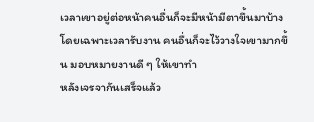เวลาเขาอยู่ต่อหน้าคนอื่นก็จะมีหน้ามีตาขึ้นมาบ้าง
โดยเฉพาะเวลารับงาน คนอื่นก็จะไว้วางใจเขามากขึ้น มอบหมายงานดี ๆ ให้เขาทำ
หลังเจรจากันเสร็จแล้ว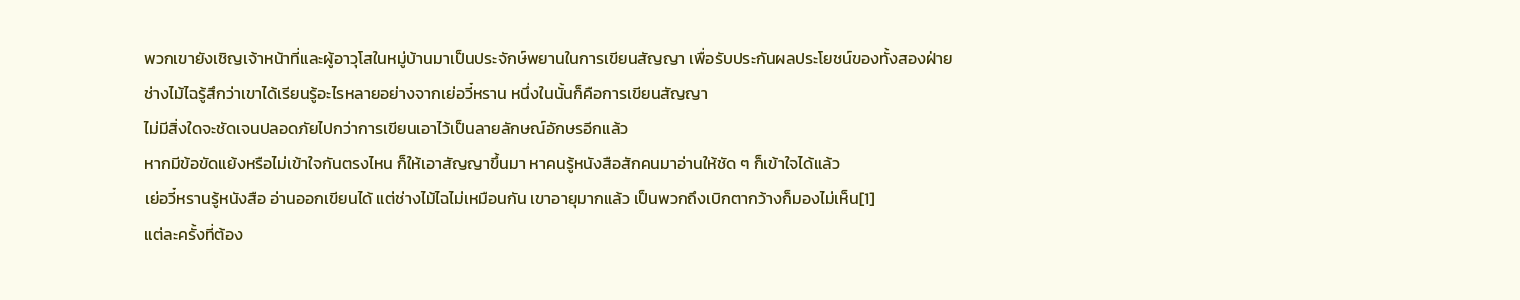พวกเขายังเชิญเจ้าหน้าที่และผู้อาวุโสในหมู่บ้านมาเป็นประจักษ์พยานในการเขียนสัญญา เพื่อรับประกันผลประโยชน์ของทั้งสองฝ่าย
ช่างไม้ไฉรู้สึกว่าเขาได้เรียนรู้อะไรหลายอย่างจากเย่อวี๋หราน หนึ่งในนั้นก็คือการเขียนสัญญา
ไม่มีสิ่งใดจะชัดเจนปลอดภัยไปกว่าการเขียนเอาไว้เป็นลายลักษณ์อักษรอีกแล้ว
หากมีข้อขัดแย้งหรือไม่เข้าใจกันตรงไหน ก็ให้เอาสัญญาขึ้นมา หาคนรู้หนังสือสักคนมาอ่านให้ชัด ๆ ก็เข้าใจได้แล้ว
เย่อวี๋หรานรู้หนังสือ อ่านออกเขียนได้ แต่ช่างไม้ไฉไม่เหมือนกัน เขาอายุมากแล้ว เป็นพวกถึงเบิกตากว้างก็มองไม่เห็น[1]
แต่ละครั้งที่ต้อง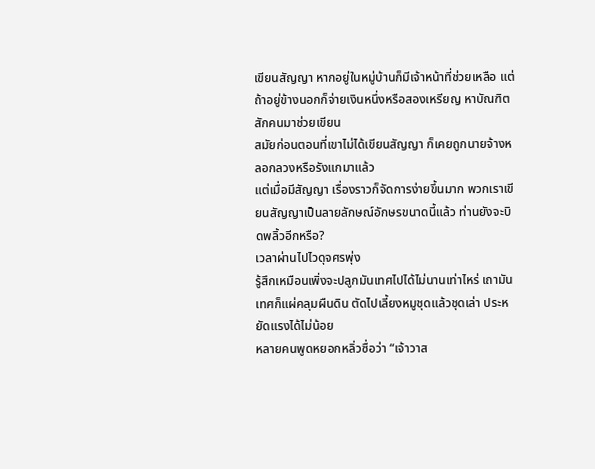เขียนสัญญา หากอยู่ในหมู่บ้านก็มีเจ้าหน้าที่ช่วยเหลือ แต่ถ้าอยู่ข้างนอกก็จ่ายเงินหนึ่งหรือสองเหรียญ หาบัณฑิตสักคนมาช่วยเขียน
สมัยก่อนตอนที่เขาไม่ได้เขียนสัญญา ก็เคยถูกนายจ้างหลอกลวงหรือรังแกมาแล้ว
แต่เมื่อมีสัญญา เรื่องราวก็จัดการง่ายขึ้นมาก พวกเราเขียนสัญญาเป็นลายลักษณ์อักษรขนาดนี้แล้ว ท่านยังจะบิดพลิ้วอีกหรือ?
เวลาผ่านไปไวดุจศรพุ่ง
รู้สึกเหมือนเพิ่งจะปลูกมันเทศไปได้ไม่นานเท่าไหร่ เถามันเทศก็แผ่คลุมผืนดิน ตัดไปเลี้ยงหมูชุดแล้วชุดเล่า ประหยัดแรงได้ไม่น้อย
หลายคนพูดหยอกหลิ่วซื่อว่า “เจ้าวาส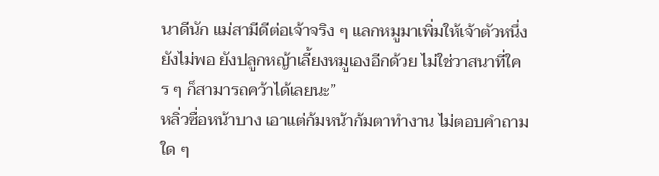นาดีนัก แม่สามีดีต่อเจ้าจริง ๆ แลกหมูมาเพิ่มให้เจ้าตัวหนึ่งยังไม่พอ ยังปลูกหญ้าเลี้ยงหมูเองอีกด้วย ไม่ใช่วาสนาที่ใคร ๆ ก็สามารถคว้าได้เลยนะ”
หลิ่วซื่อหน้าบาง เอาแต่ก้มหน้าก้มตาทำงาน ไม่ตอบคำถามใด ๆ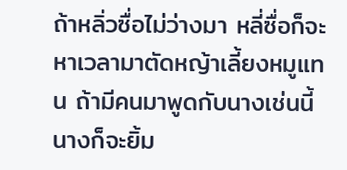ถ้าหลิ่วซื่อไม่ว่างมา หลี่ซื่อก็จะหาเวลามาตัดหญ้าเลี้ยงหมูแทน ถ้ามีคนมาพูดกับนางเช่นนี้ นางก็จะยิ้ม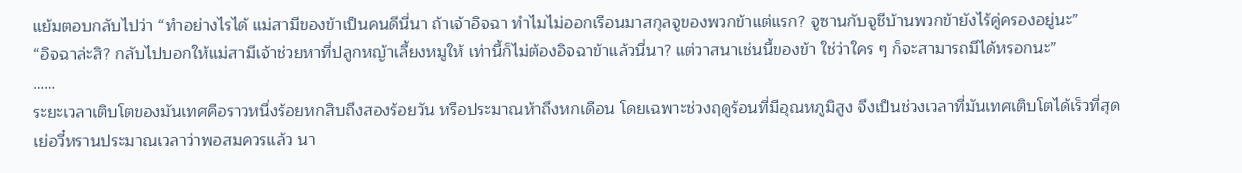แย้มตอบกลับไปว่า “ทำอย่างไรได้ แม่สามีของข้าเป็นคนดีนี่นา ถ้าเจ้าอิจฉา ทำไมไม่ออกเรือนมาสกุลจูของพวกข้าแต่แรก? จูซานกับจูชีบ้านพวกข้ายังไร้คู่ครองอยู่นะ”
“อิจฉาล่ะสิ? กลับไปบอกให้แม่สามีเจ้าช่วยหาที่ปลูกหญ้าเลี้ยงหมูให้ เท่านี้ก็ไม่ต้องอิจฉาข้าแล้วนี่นา? แต่วาสนาเช่นนี้ของข้า ใช่ว่าใคร ๆ ก็จะสามารถมีได้หรอกนะ”
……
ระยะเวลาเติบโตของมันเทศคือราวหนึ่งร้อยหกสิบถึงสองร้อยวัน หรือประมาณห้าถึงหกเดือน โดยเฉพาะช่วงฤดูร้อนที่มีอุณหภูมิสูง จึงเป็นช่วงเวลาที่มันเทศเติบโตได้เร็วที่สุด
เย่อวี๋หรานประมาณเวลาว่าพอสมควรแล้ว นา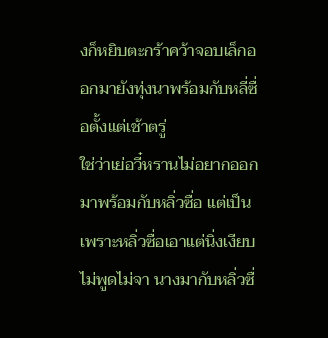งก็หยิบตะกร้าคว้าจอบเล็กออกมายังทุ่งนาพร้อมกับหลี่ซื่อตั้งแต่เช้าตรู่
ใช่ว่าเย่อวี๋หรานไม่อยากออกมาพร้อมกับหลิ่วซื่อ แต่เป็นเพราะหลิ่วซื่อเอาแต่นิ่งเงียบไม่พูดไม่จา นางมากับหลิ่วซื่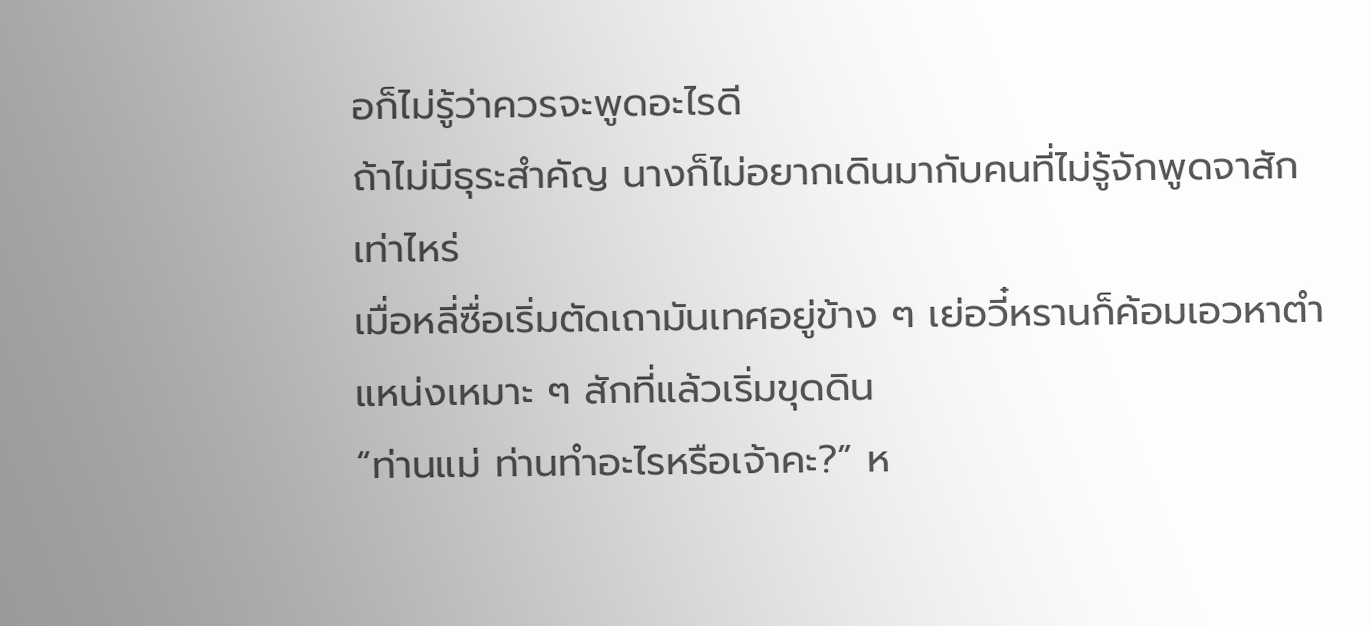อก็ไม่รู้ว่าควรจะพูดอะไรดี
ถ้าไม่มีธุระสำคัญ นางก็ไม่อยากเดินมากับคนที่ไม่รู้จักพูดจาสักเท่าไหร่
เมื่อหลี่ซื่อเริ่มตัดเถามันเทศอยู่ข้าง ๆ เย่อวี๋หรานก็ค้อมเอวหาตำแหน่งเหมาะ ๆ สักที่แล้วเริ่มขุดดิน
“ท่านแม่ ท่านทำอะไรหรือเจ้าคะ?” ห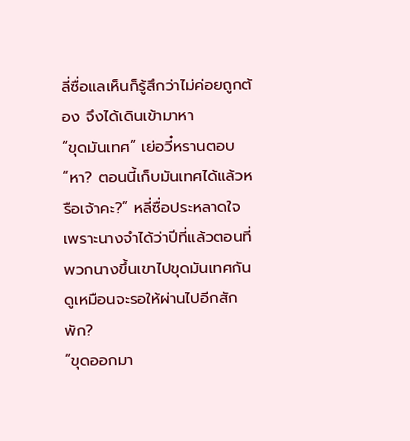ลี่ซื่อแลเห็นก็รู้สึกว่าไม่ค่อยถูกต้อง จึงได้เดินเข้ามาหา
“ขุดมันเทศ” เย่อวี๋หรานตอบ
“หา? ตอนนี้เก็บมันเทศได้แล้วหรือเจ้าคะ?” หลี่ซื่อประหลาดใจ
เพราะนางจำได้ว่าปีที่แล้วตอนที่พวกนางขึ้นเขาไปขุดมันเทศกัน ดูเหมือนจะรอให้ผ่านไปอีกสักพัก?
“ขุดออกมา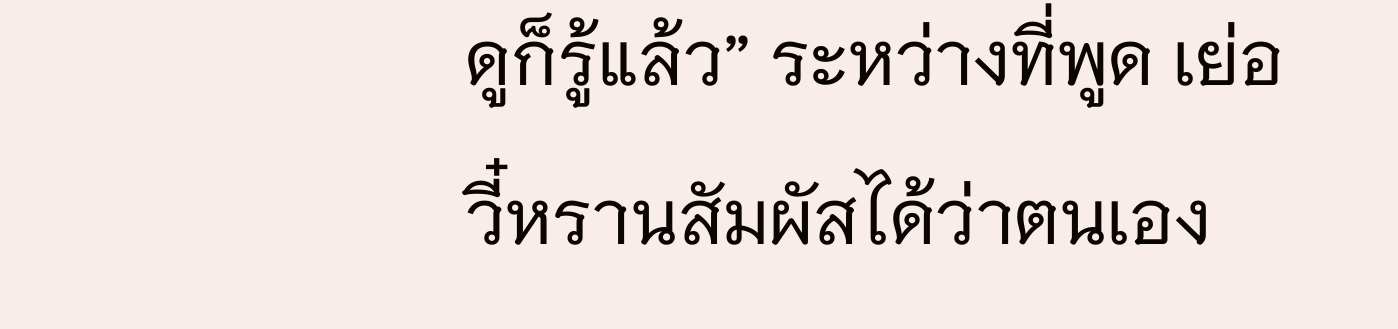ดูก็รู้แล้ว” ระหว่างที่พูด เย่อวี๋หรานสัมผัสได้ว่าตนเอง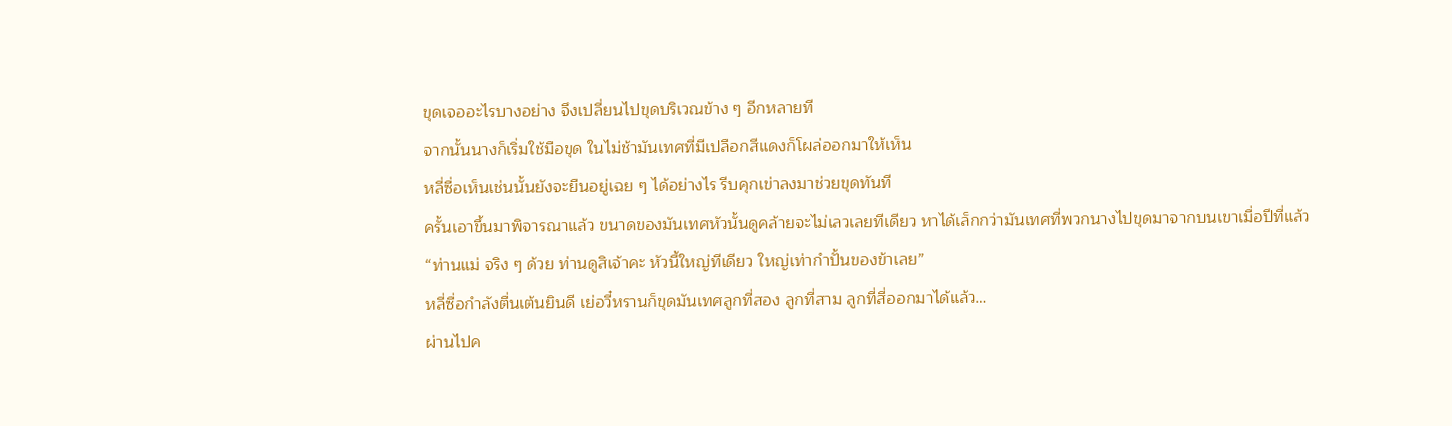ขุดเจออะไรบางอย่าง จึงเปลี่ยนไปขุดบริเวณข้าง ๆ อีกหลายที
จากนั้นนางก็เริ่มใช้มือขุด ในไม่ช้ามันเทศที่มีเปลือกสีแดงก็โผล่ออกมาให้เห็น
หลี่ซื่อเห็นเช่นนั้นยังจะยืนอยู่เฉย ๆ ได้อย่างไร รีบคุกเข่าลงมาช่วยขุดทันที
ครั้นเอาขึ้นมาพิจารณาแล้ว ขนาดของมันเทศหัวนั้นดูคล้ายจะไม่เลวเลยทีเดียว หาได้เล็กกว่ามันเทศที่พวกนางไปขุดมาจากบนเขาเมื่อปีที่แล้ว
“ท่านแม่ จริง ๆ ด้วย ท่านดูสิเจ้าคะ หัวนี้ใหญ่ทีเดียว ใหญ่เท่ากำปั้นของข้าเลย”
หลี่ซื่อกำลังตื่นเต้นยินดี เย่อวี๋หรานก็ขุดมันเทศลูกที่สอง ลูกที่สาม ลูกที่สี่ออกมาได้แล้ว…
ผ่านไปค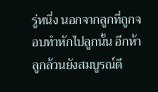รู่หนึ่ง นอกจากลูกที่ถูกจอบทำหักไปลูกนั้น อีกห้าลูกล้วนยังสมบูรณ์ดี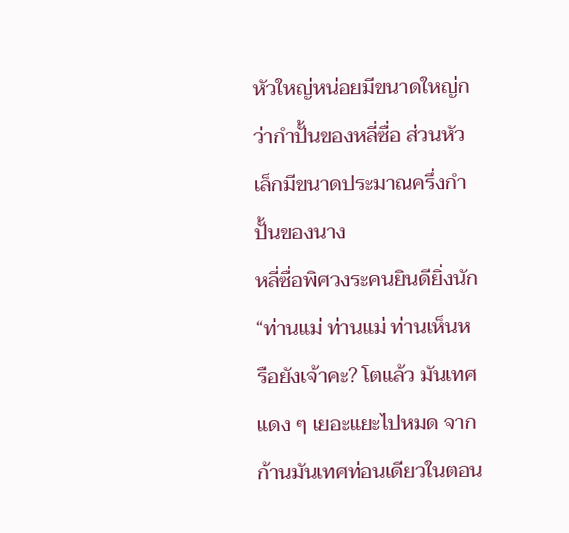หัวใหญ่หน่อยมีขนาดใหญ่กว่ากำปั้นของหลี่ซื่อ ส่วนหัวเล็กมีขนาดประมาณครึ่งกำปั้นของนาง
หลี่ซื่อพิศวงระคนยินดียิ่งนัก “ท่านแม่ ท่านแม่ ท่านเห็นหรือยังเจ้าคะ? โตแล้ว มันเทศแดง ๆ เยอะแยะไปหมด จากก้านมันเทศท่อนเดียวในตอน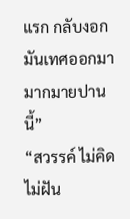แรก กลับงอกมันเทศออกมามากมายปาน
นี้”
“สวรรค์ ไม่คิดไม่ฝัน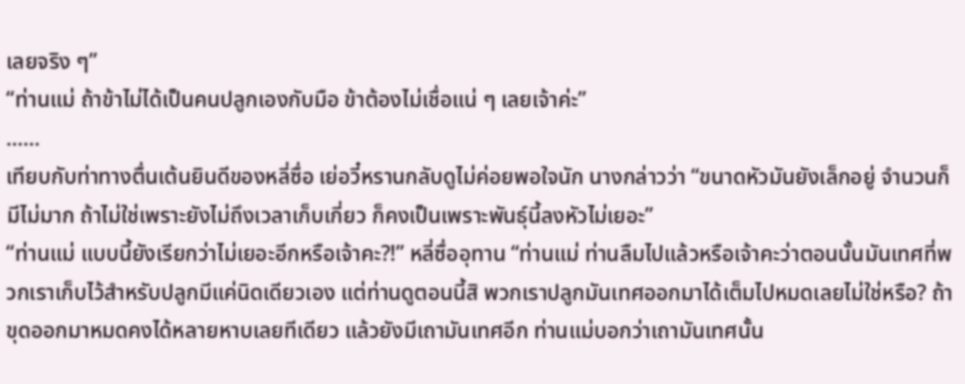เลยจริง ๆ”
“ท่านแม่ ถ้าข้าไม่ได้เป็นคนปลูกเองกับมือ ข้าต้องไม่เชื่อแน่ ๆ เลยเจ้าค่ะ”
……
เทียบกับท่าทางตื่นเต้นยินดีของหลี่ซื่อ เย่อวี๋หรานกลับดูไม่ค่อยพอใจนัก นางกล่าวว่า “ขนาดหัวมันยังเล็กอยู่ จำนวนก็มีไม่มาก ถ้าไม่ใช่เพราะยังไม่ถึงเวลาเก็บเกี่ยว ก็คงเป็นเพราะพันธุ์นี้ลงหัวไม่เยอะ”
“ท่านแม่ แบบนี้ยังเรียกว่าไม่เยอะอีกหรือเจ้าคะ?!” หลี่ซื่ออุทาน “ท่านแม่ ท่านลืมไปแล้วหรือเจ้าคะว่าตอนนั้นมันเทศที่พวกเราเก็บไว้สำหรับปลูกมีแค่นิดเดียวเอง แต่ท่านดูตอนนี้สิ พวกเราปลูกมันเทศออกมาได้เต็มไปหมดเลยไม่ใช่หรือ? ถ้าขุดออกมาหมดคงได้หลายหาบเลยทีเดียว แล้วยังมีเถามันเทศอีก ท่านแม่บอกว่าเถามันเทศนั้น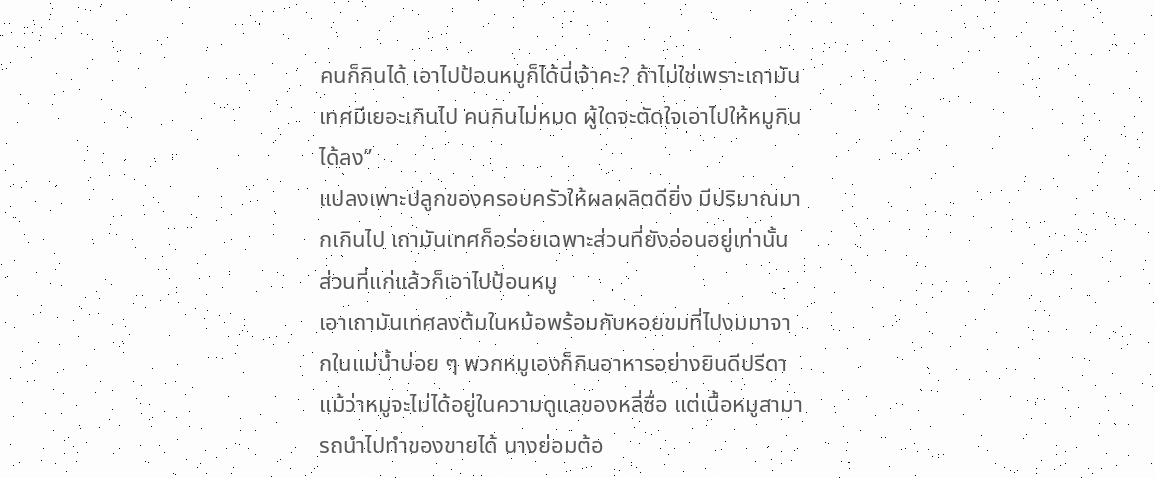คนก็กินได้ เอาไปป้อนหมูก็ได้นี่เจ้าคะ? ถ้าไม่ใช่เพราะเถามันเทศมีเยอะเกินไป คนกินไม่หมด ผู้ใดจะตัดใจเอาไปให้หมูกินได้ลง”
แปลงเพาะปลูกของครอบครัวให้ผลผลิตดียิ่ง มีปริมาณมากเกินไป เถามันเทศก็อร่อยเฉพาะส่วนที่ยังอ่อนอยู่เท่านั้น ส่วนที่แก่แล้วก็เอาไปป้อนหมู
เอาเถามันเทศลงต้มในหม้อพร้อมกับหอยขมที่ไปงมมาจากในแม่น้ำบ่อย ๆ พวกหมูเองก็กินอาหารอย่างยินดีปรีดา
แม้ว่าหมูจะไม่ได้อยู่ในความดูแลของหลี่ซื่อ แต่เนื้อหมูสามารถนำไปทำของขายได้ นางย่อมต้อ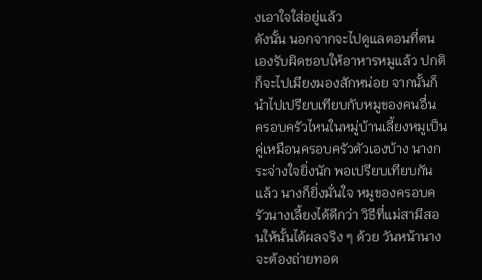งเอาใจใส่อยู่แล้ว
ดังนั้น นอกจากจะไปดูแลตอนที่ตนเองรับผิดชอบให้อาหารหมูแล้ว ปกติก็จะไปเมียงมองสักหน่อย จากนั้นก็นำไปเปรียบเทียบกับหมูของคนอื่น
ครอบครัวไหนในหมู่บ้านเลี้ยงหมูเป็นคู่เหมือนครอบครัวตัวเองบ้าง นางกระจ่างใจยิ่งนัก พอเปรียบเทียบกันแล้ว นางก็ยิ่งมั่นใจ หมูของครอบครัวนางเลี้ยงได้ดีกว่า วิธีที่แม่สามีสอนให้นั้นได้ผลจริง ๆ ด้วย วันหน้านางจะต้องถ่ายทอด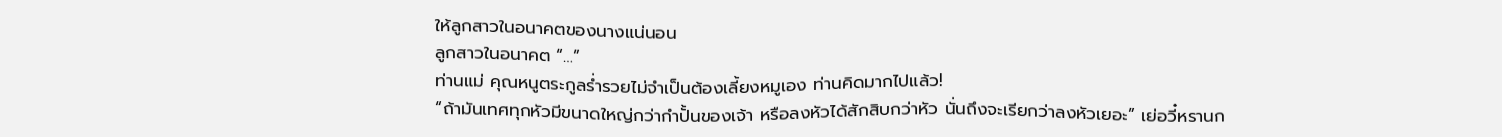ให้ลูกสาวในอนาคตของนางแน่นอน
ลูกสาวในอนาคต “…”
ท่านแม่ คุณหนูตระกูลร่ำรวยไม่จำเป็นต้องเลี้ยงหมูเอง ท่านคิดมากไปแล้ว!
“ถ้ามันเทศทุกหัวมีขนาดใหญ่กว่ากำปั้นของเจ้า หรือลงหัวได้สักสิบกว่าหัว นั่นถึงจะเรียกว่าลงหัวเยอะ” เย่อวี๋หรานก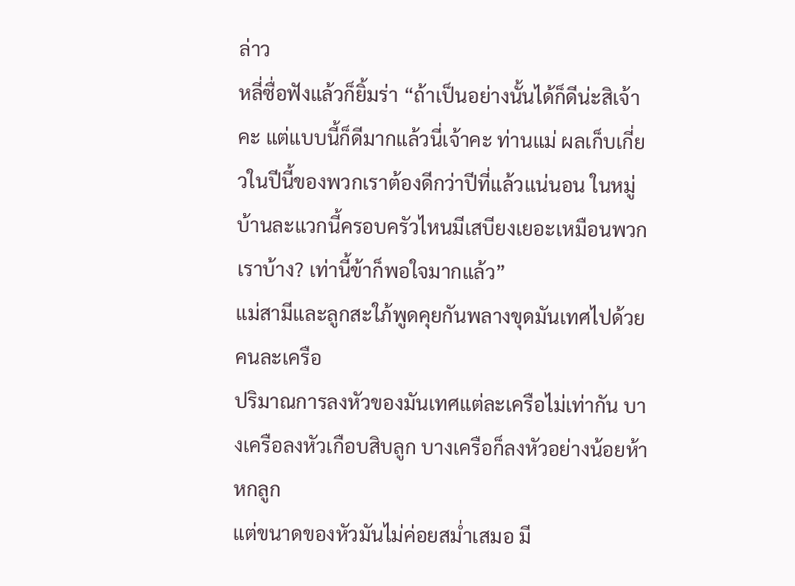ล่าว
หลี่ซื่อฟังแล้วก็ยิ้มร่า “ถ้าเป็นอย่างนั้นได้ก็ดีน่ะสิเจ้าคะ แต่แบบนี้ก็ดีมากแล้วนี่เจ้าคะ ท่านแม่ ผลเก็บเกี่ยวในปีนี้ของพวกเราต้องดีกว่าปีที่แล้วแน่นอน ในหมู่บ้านละแวกนี้ครอบครัวไหนมีเสบียงเยอะเหมือนพวกเราบ้าง? เท่านี้ข้าก็พอใจมากแล้ว”
แม่สามีและลูกสะใภ้พูดคุยกันพลางขุดมันเทศไปด้วยคนละเครือ
ปริมาณการลงหัวของมันเทศแต่ละเครือไม่เท่ากัน บางเครือลงหัวเกือบสิบลูก บางเครือก็ลงหัวอย่างน้อยห้าหกลูก
แต่ขนาดของหัวมันไม่ค่อยสม่ำเสมอ มี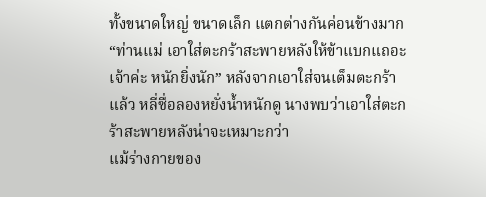ทั้งขนาดใหญ่ ขนาดเล็ก แตกต่างกันค่อนข้างมาก
“ท่านแม่ เอาใส่ตะกร้าสะพายหลังให้ข้าแบกแถอะเจ้าค่ะ หนักยิ่งนัก” หลังจากเอาใส่จนเต็มตะกร้าแล้ว หลี่ซื่อลองหยั่งน้ำหนักดู นางพบว่าเอาใส่ตะกร้าสะพายหลังน่าจะเหมาะกว่า
แม้ร่างกายของ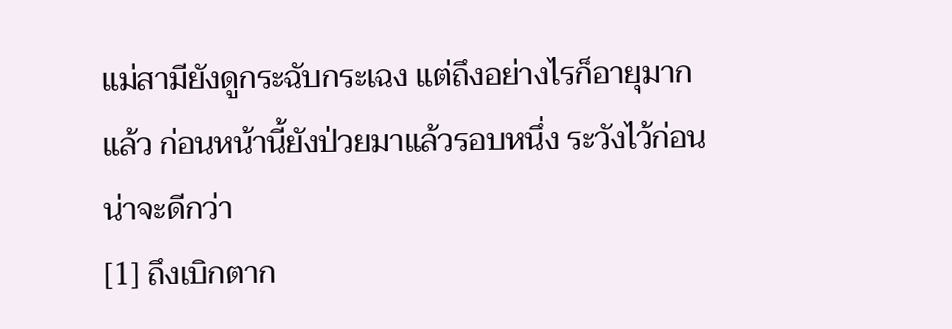แม่สามียังดูกระฉับกระเฉง แต่ถึงอย่างไรก็อายุมากแล้ว ก่อนหน้านี้ยังป่วยมาแล้วรอบหนึ่ง ระวังไว้ก่อนน่าจะดีกว่า
[1] ถึงเบิกตาก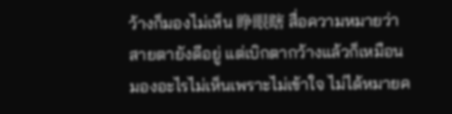ว้างก็มองไม่เห็น 睁眼瞎 สื่อความหมายว่า สายตายังดีอยู่ แต่เบิกตากว้างแล้วก็เหมือนมองอะไรไม่เห็นเพราะไม่เข้าใจ ไม่ได้หมายค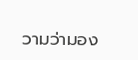วามว่ามอง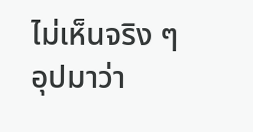ไม่เห็นจริง ๆ อุปมาว่า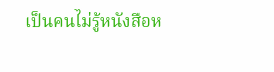เป็นคนไม่รู้หนังสือห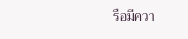รือมีควา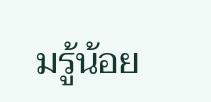มรู้น้อย